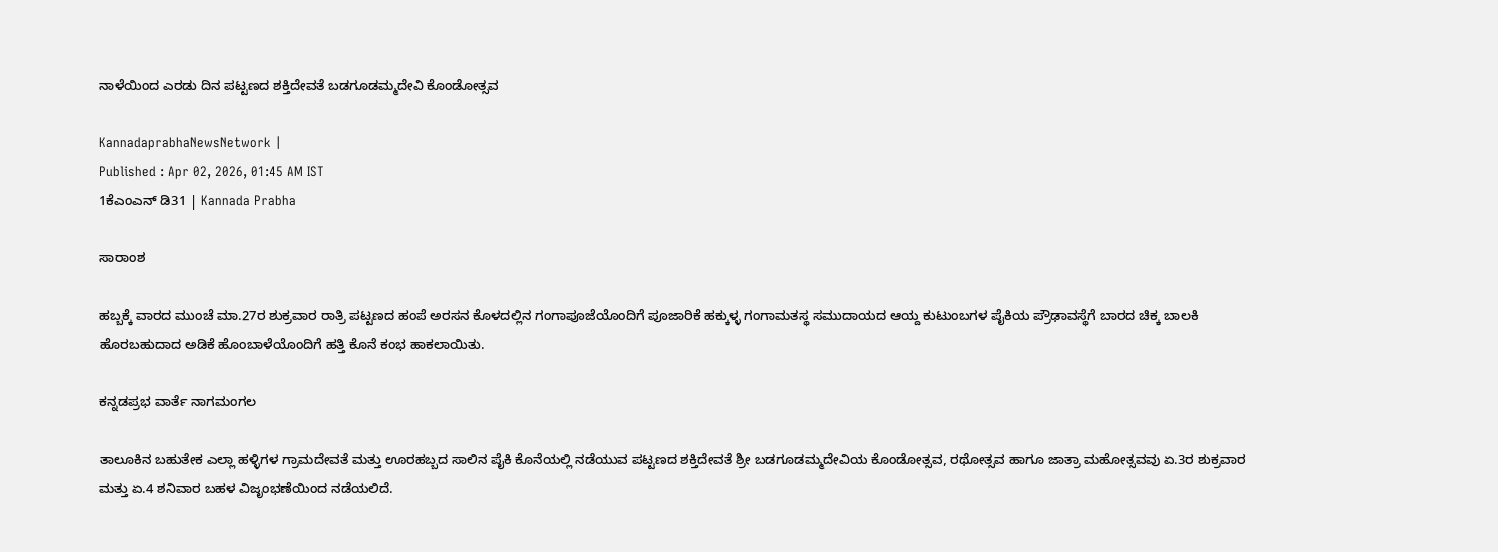ನಾಳೆಯಿಂದ ಎರಡು ದಿನ ಪಟ್ಟಣದ ಶಕ್ತಿದೇವತೆ ಬಡಗೂಡಮ್ಮದೇವಿ ಕೊಂಡೋತ್ಸವ

KannadaprabhaNewsNetwork |
Published : Apr 02, 2026, 01:45 AM IST
1ಕೆಎಂಎನ್ ಡಿ31 | Kannada Prabha

ಸಾರಾಂಶ

ಹಬ್ಬಕ್ಕೆ ವಾರದ ಮುಂಚೆ ಮಾ.27ರ ಶುಕ್ರವಾರ ರಾತ್ರಿ ಪಟ್ಟಣದ ಹಂಪೆ ಅರಸನ ಕೊಳದಲ್ಲಿನ ಗಂಗಾಪೂಜೆಯೊಂದಿಗೆ ಪೂಜಾರಿಕೆ ಹಕ್ಕುಳ್ಳ ಗಂಗಾಮತಸ್ಥ ಸಮುದಾಯದ ಆಯ್ದ ಕುಟುಂಬಗಳ ಪೈಕಿಯ ಪ್ರೌಢಾವಸ್ಥೆಗೆ ಬಾರದ ಚಿಕ್ಕ ಬಾಲಕಿ ಹೊರಬಹುದಾದ ಅಡಿಕೆ ಹೊಂಬಾಳೆಯೊಂದಿಗೆ ಹತ್ತಿ ಕೊನೆ ಕಂಭ ಹಾಕಲಾಯಿತು.

ಕನ್ನಡಪ್ರಭ ವಾರ್ತೆ ನಾಗಮಂಗಲ

ತಾಲೂಕಿನ ಬಹುತೇಕ ಎಲ್ಲಾ ಹಳ್ಳಿಗಳ ಗ್ರಾಮದೇವತೆ ಮತ್ತು ಊರಹಬ್ಬದ ಸಾಲಿನ ಪೈಕಿ ಕೊನೆಯಲ್ಲಿ ನಡೆಯುವ ಪಟ್ಟಣದ ಶಕ್ತಿದೇವತೆ ಶ್ರೀ ಬಡಗೂಡಮ್ಮದೇವಿಯ ಕೊಂಡೋತ್ಸವ, ರಥೋತ್ಸವ ಹಾಗೂ ಜಾತ್ರಾ ಮಹೋತ್ಸವವು ಏ.3ರ ಶುಕ್ರವಾರ ಮತ್ತು ಏ.4 ಶನಿವಾರ ಬಹಳ ವಿಜೃಂಭಣೆಯಿಂದ ನಡೆಯಲಿದೆ.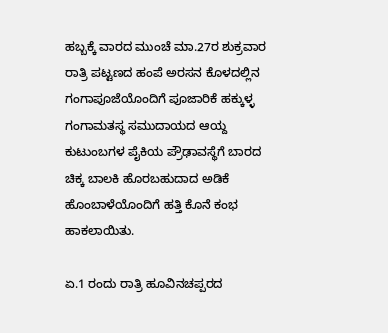ಹಬ್ಬಕ್ಕೆ ವಾರದ ಮುಂಚೆ ಮಾ.27ರ ಶುಕ್ರವಾರ ರಾತ್ರಿ ಪಟ್ಟಣದ ಹಂಪೆ ಅರಸನ ಕೊಳದಲ್ಲಿನ ಗಂಗಾಪೂಜೆಯೊಂದಿಗೆ ಪೂಜಾರಿಕೆ ಹಕ್ಕುಳ್ಳ ಗಂಗಾಮತಸ್ಥ ಸಮುದಾಯದ ಆಯ್ದ ಕುಟುಂಬಗಳ ಪೈಕಿಯ ಪ್ರೌಢಾವಸ್ಥೆಗೆ ಬಾರದ ಚಿಕ್ಕ ಬಾಲಕಿ ಹೊರಬಹುದಾದ ಅಡಿಕೆ ಹೊಂಬಾಳೆಯೊಂದಿಗೆ ಹತ್ತಿ ಕೊನೆ ಕಂಭ ಹಾಕಲಾಯಿತು.

ಏ.1 ರಂದು ರಾತ್ರಿ ಹೂವಿನಚಪ್ಪರದ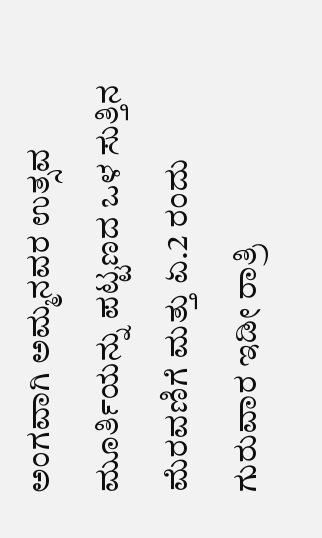ಅಂಗವಾಗಿ ಅಮ್ಮನವರ ಉತ್ಸವ ಮೂರ್ತಿಯನ್ನು ಪಟ್ಟಣದ ಒಳ ಸುತ್ತಿನ ಮೆರವಣಿಗೆ ಮತ್ತು ಏ.2 ರಂದು ಗುರುವಾರ ಇಡೀ ರಾತ್ರಿ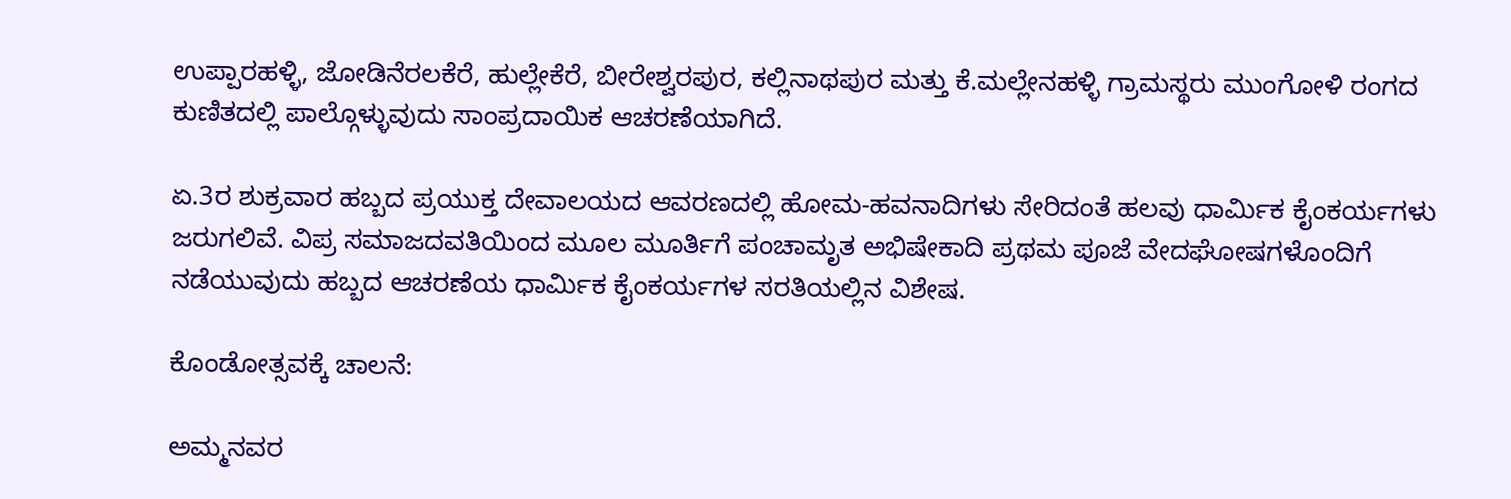ಉಪ್ಪಾರಹಳ್ಳಿ, ಜೋಡಿನೆರಲಕೆರೆ, ಹುಲ್ಲೇಕೆರೆ, ಬೀರೇಶ್ವರಪುರ, ಕಲ್ಲಿನಾಥಪುರ ಮತ್ತು ಕೆ.ಮಲ್ಲೇನಹಳ್ಳಿ ಗ್ರಾಮಸ್ಥರು ಮುಂಗೋಳಿ ರಂಗದ ಕುಣಿತದಲ್ಲಿ ಪಾಲ್ಗೊಳ್ಳುವುದು ಸಾಂಪ್ರದಾಯಿಕ ಆಚರಣೆಯಾಗಿದೆ.

ಏ.3ರ ಶುಕ್ರವಾರ ಹಬ್ಬದ ಪ್ರಯುಕ್ತ ದೇವಾಲಯದ ಆವರಣದಲ್ಲಿ ಹೋಮ-ಹವನಾದಿಗಳು ಸೇರಿದಂತೆ ಹಲವು ಧಾರ್ಮಿಕ ಕೈಂಕರ್ಯಗಳು ಜರುಗಲಿವೆ. ವಿಪ್ರ ಸಮಾಜದವತಿಯಿಂದ ಮೂಲ ಮೂರ್ತಿಗೆ ಪಂಚಾಮೃತ ಅಭಿಷೇಕಾದಿ ಪ್ರಥಮ ಪೂಜೆ ವೇದಘೋಷಗಳೊಂದಿಗೆ ನಡೆಯುವುದು ಹಬ್ಬದ ಆಚರಣೆಯ ಧಾರ್ಮಿಕ ಕೈಂಕರ್ಯಗಳ ಸರತಿಯಲ್ಲಿನ ವಿಶೇಷ.

ಕೊಂಡೋತ್ಸವಕ್ಕೆ ಚಾಲನೆ:

ಅಮ್ಮನವರ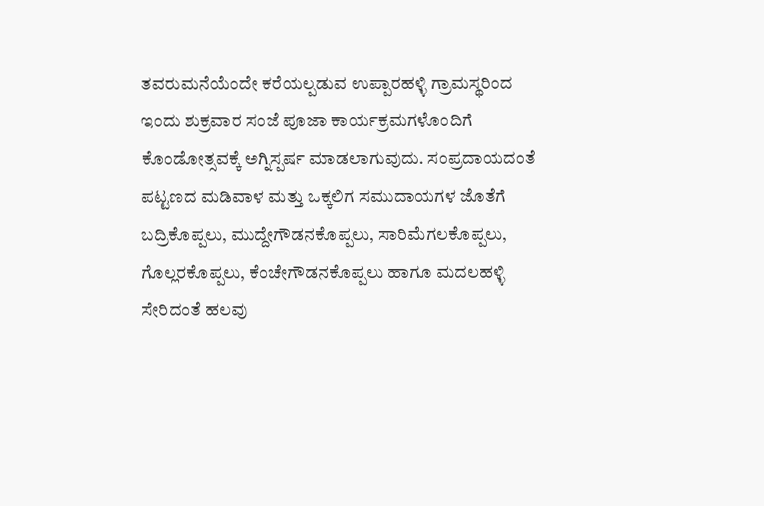ತವರುಮನೆಯೆಂದೇ ಕರೆಯಲ್ಪಡುವ ಉಪ್ಪಾರಹಳ್ಳಿ ಗ್ರಾಮಸ್ಥರಿಂದ ಇಂದು ಶುಕ್ರವಾರ ಸಂಜೆ ಪೂಜಾ ಕಾರ್ಯಕ್ರಮಗಳೊಂದಿಗೆ ಕೊಂಡೋತ್ಸವಕ್ಕೆ ಅಗ್ನಿಸ್ಪರ್ಷ ಮಾಡಲಾಗುವುದು. ಸಂಪ್ರದಾಯದಂತೆ ಪಟ್ಟಣದ ಮಡಿವಾಳ ಮತ್ತು ಒಕ್ಕಲಿಗ ಸಮುದಾಯಗಳ ಜೊತೆಗೆ ಬದ್ರಿಕೊಪ್ಪಲು, ಮುದ್ದೇಗೌಡನಕೊಪ್ಪಲು, ಸಾರಿಮೆಗಲಕೊಪ್ಪಲು, ಗೊಲ್ಲರಕೊಪ್ಪಲು, ಕೆಂಚೇಗೌಡನಕೊಪ್ಪಲು ಹಾಗೂ ಮದಲಹಳ್ಳಿ ಸೇರಿದಂತೆ ಹಲವು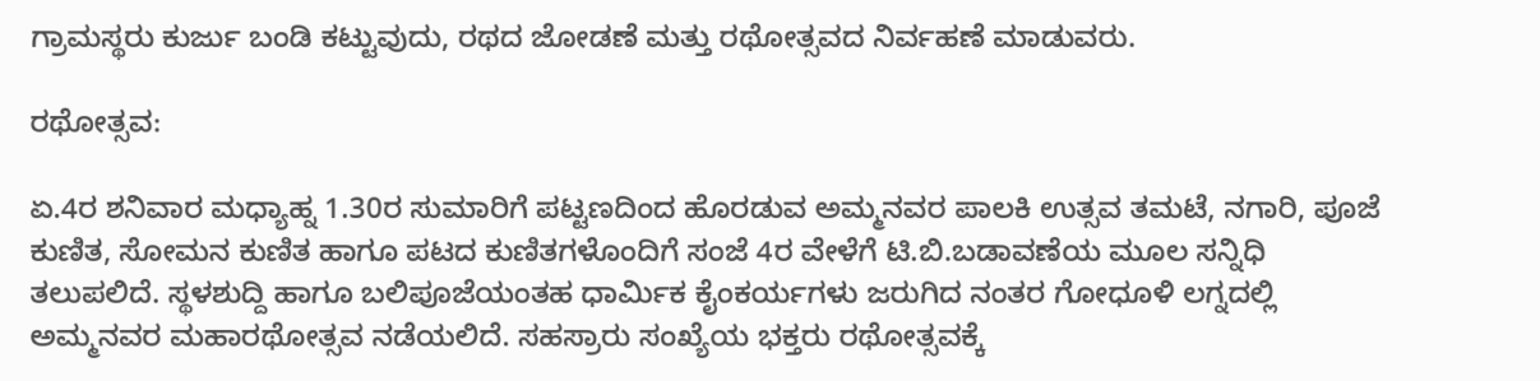ಗ್ರಾಮಸ್ಥರು ಕುರ್ಜು ಬಂಡಿ ಕಟ್ಟುವುದು, ರಥದ ಜೋಡಣೆ ಮತ್ತು ರಥೋತ್ಸವದ ನಿರ್ವಹಣೆ ಮಾಡುವರು.

ರಥೋತ್ಸವ:

ಏ.4ರ ಶನಿವಾರ ಮಧ್ಯಾಹ್ನ 1.30ರ ಸುಮಾರಿಗೆ ಪಟ್ಟಣದಿಂದ ಹೊರಡುವ ಅಮ್ಮನವರ ಪಾಲಕಿ ಉತ್ಸವ ತಮಟೆ, ನಗಾರಿ, ಪೂಜೆ ಕುಣಿತ, ಸೋಮನ ಕುಣಿತ ಹಾಗೂ ಪಟದ ಕುಣಿತಗಳೊಂದಿಗೆ ಸಂಜೆ 4ರ ವೇಳೆಗೆ ಟಿ.ಬಿ.ಬಡಾವಣೆಯ ಮೂಲ ಸನ್ನಿಧಿ ತಲುಪಲಿದೆ. ಸ್ಥಳಶುದ್ದಿ ಹಾಗೂ ಬಲಿಪೂಜೆಯಂತಹ ಧಾರ್ಮಿಕ ಕೈಂಕರ್ಯಗಳು ಜರುಗಿದ ನಂತರ ಗೋಧೂಳಿ ಲಗ್ನದಲ್ಲಿ ಅಮ್ಮನವರ ಮಹಾರಥೋತ್ಸವ ನಡೆಯಲಿದೆ. ಸಹಸ್ರಾರು ಸಂಖ್ಯೆಯ ಭಕ್ತರು ರಥೋತ್ಸವಕ್ಕೆ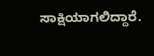ಸಾಕ್ಷಿಯಾಗಲಿದ್ದಾರೆ.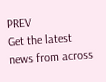PREV
Get the latest news from across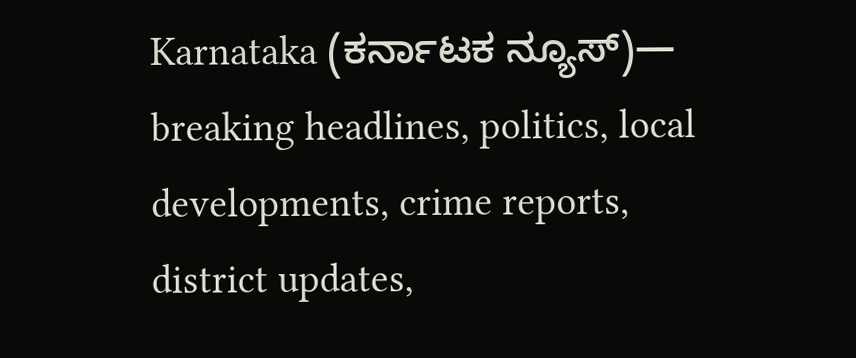Karnataka (ಕರ್ನಾಟಕ ನ್ಯೂಸ್)— breaking headlines, politics, local developments, crime reports, district updates,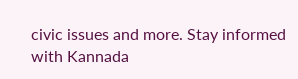civic issues and more. Stay informed with Kannada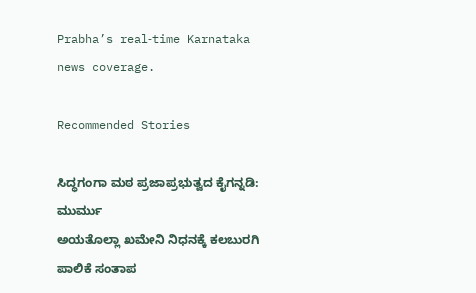Prabha’s real‑time Karnataka news coverage.

Recommended Stories

ಸಿದ್ಧಗಂಗಾ ಮಠ ಪ್ರಜಾಪ್ರಭುತ್ವದ ಕೈಗನ್ನಡಿ: ಮುರ್ಮು
ಅಯತೊಲ್ಲಾ ಖಮೇನಿ ನಿಧನಕ್ಕೆ ಕಲಬುರಗಿ ಪಾಲಿಕೆ ಸಂತಾಪ